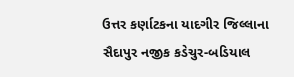ઉત્તર કર્ણાટકના યાદગીર જિલ્લાના સૈદાપુર નજીક કડેચુર-બડિયાલ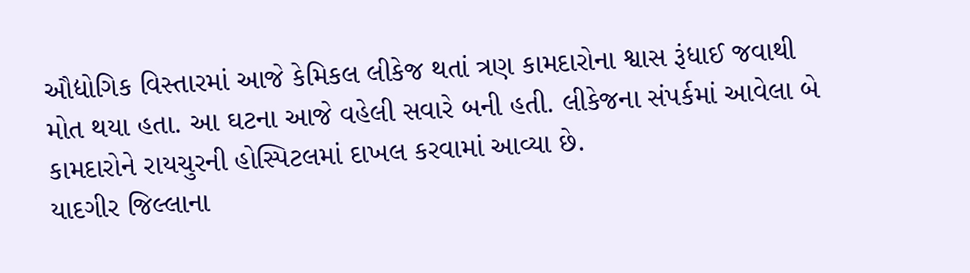ઔદ્યોગિક વિસ્તારમાં આજે કેમિકલ લીકેજ થતાં ત્રણ કામદારોના શ્વાસ રૂંધાઈ જવાથી મોત થયા હતા. આ ઘટના આજે વહેલી સવારે બની હતી. લીકેજના સંપર્કમાં આવેલા બે કામદારોને રાયચુરની હોસ્પિટલમાં દાખલ કરવામાં આવ્યા છે.
યાદગીર જિલ્લાના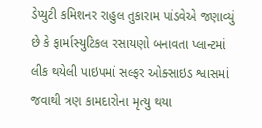ડેપ્યુટી કમિશનર રાહુલ તુકારામ પાંડવેએ જણાવ્યું છે કે ફાર્માસ્યુટિકલ રસાયણો બનાવતા પ્લાન્ટમાં લીક થયેલી પાઇપમાં સલ્ફર ઓક્સાઇડ શ્વાસમાં જવાથી ત્રણ કામદારોના મૃત્યુ થયા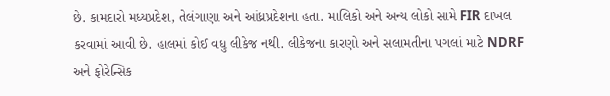છે. કામદારો મધ્યપ્રદેશ, તેલંગાણા અને આંધ્રપ્રદેશના હતા. માલિકો અને અન્ય લોકો સામે FIR દાખલ કરવામાં આવી છે. હાલમાં કોઈ વધુ લીકેજ નથી. લીકેજના કારણો અને સલામતીના પગલાં માટે NDRF અને ફોરેન્સિક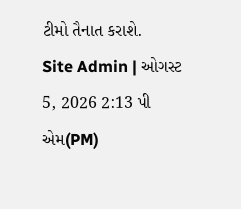ટીમો તૈનાત કરાશે.
Site Admin | ઓગસ્ટ 5, 2026 2:13 પી એમ(PM)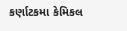કર્ણાટકમા કેમિકલ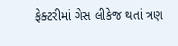ફેક્ટરીમાં ગેસ લીકેજ થતાં ત્રણ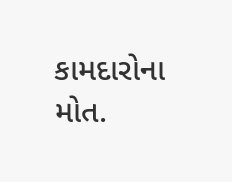કામદારોના મોત.